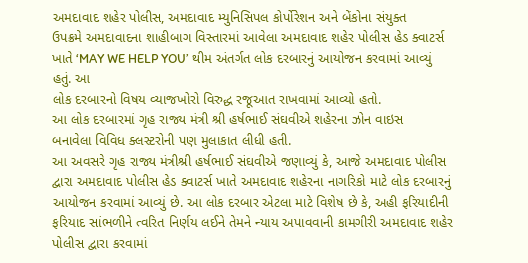અમદાવાદ શહેર પોલીસ, અમદાવાદ મ્યુનિસિપલ કોર્પોરેશન અને બેંકોના સંયુક્ત
ઉપક્રમે અમદાવાદના શાહીબાગ વિસ્તારમાં આવેલા અમદાવાદ શહેર પોલીસ હેડ ક્વાટર્સ
ખાતે ‘MAY WE HELP YOU’ થીમ અંતર્ગત લોક દરબારનું આયોજન કરવામાં આવ્યું હતું. આ
લોક દરબારનો વિષય વ્યાજખોરો વિરુદ્ધ રજૂઆત રાખવામાં આવ્યો હતો.
આ લોક દરબારમાં ગૃહ રાજ્ય મંત્રી શ્રી હર્ષભાઈ સંઘવીએ શહેરના ઝોન વાઇસ
બનાવેલા વિવિધ ક્લસ્ટરોની પણ મુલાકાત લીધી હતી.
આ અવસરે ગૃહ રાજ્ય મંત્રીશ્રી હર્ષભાઈ સંઘવીએ જણાવ્યું કે, આજે અમદાવાદ પોલીસ
દ્વારા અમદાવાદ પોલીસ હેડ ક્વાટર્સ ખાતે અમદાવાદ શહેરના નાગરિકો માટે લોક દરબારનું
આયોજન કરવામાં આવ્યું છે. આ લોક દરબાર એટલા માટે વિશેષ છે કે, અહી ફરિયાદીની
ફરિયાદ સાંભળીને ત્વરિત નિર્ણય લઈને તેમને ન્યાય અપાવવાની કામગીરી અમદાવાદ શહેર
પોલીસ દ્વારા કરવામાં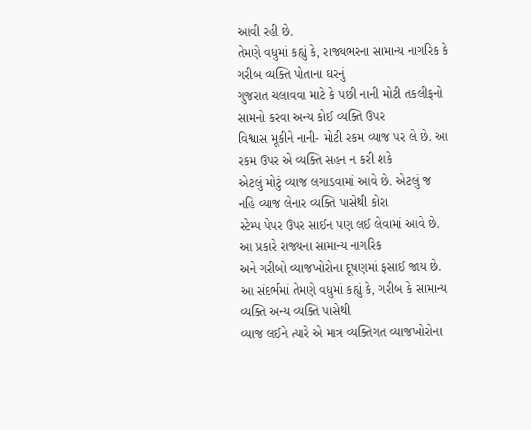આવી રહી છે.
તેમણે વધુમાં કહ્યું કે, રાજ્યભરના સામાન્ય નાગરિક કે ગરીબ વ્યક્તિ પોતાના ઘરનું
ગુજરાત ચલાવવા માટે કે પછી નાની મોટી તકલીફનો સામનો કરવા અન્ય કોઈ વ્યક્તિ ઉપર
વિશ્વાસ મૂકીને નાની- મોટી રકમ વ્યાજ પર લે છે. આ રકમ ઉપર એ વ્યક્તિ સહન ન કરી શકે
એટલું મોટું વ્યાજ લગાડવામાં આવે છે. એટલું જ નહિ વ્યાજ લેનાર વ્યક્તિ પાસેથી કોરા
સ્ટેમ્પ પેપર ઉપર સાઈન પણ લઈ લેવામાં આવે છે. આ પ્રકારે રાજ્યના સામાન્ય નાગરિક
અને ગરીબો વ્યાજખોરોના દૂષણમાં ફસાઈ જાય છે.
આ સંદર્ભમાં તેમણે વધુમાં કહ્યું કે, ગરીબ કે સામાન્ય વ્યક્તિ અન્ય વ્યક્તિ પાસેથી
વ્યાજ લઈને ત્યારે એ માત્ર વ્યક્તિગત વ્યાજખોરોના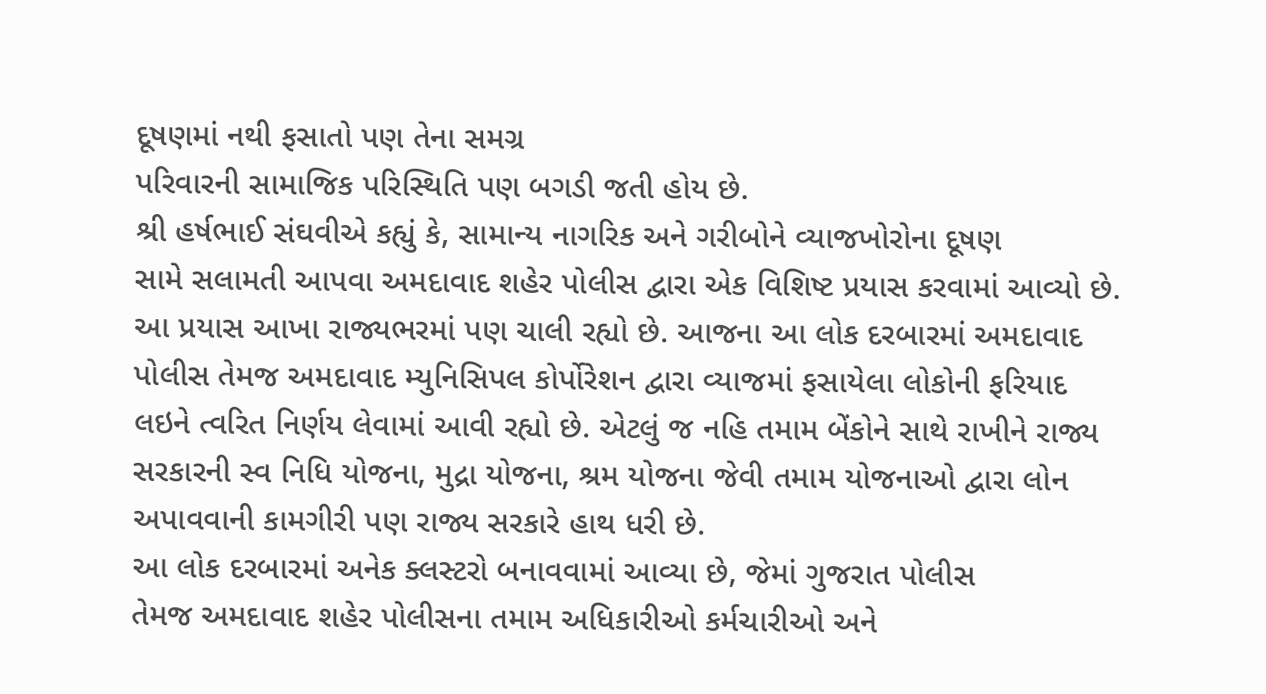દૂષણમાં નથી ફસાતો પણ તેના સમગ્ર
પરિવારની સામાજિક પરિસ્થિતિ પણ બગડી જતી હોય છે.
શ્રી હર્ષભાઈ સંઘવીએ કહ્યું કે, સામાન્ય નાગરિક અને ગરીબોને વ્યાજખોરોના દૂષણ
સામે સલામતી આપવા અમદાવાદ શહેર પોલીસ દ્વારા એક વિશિષ્ટ પ્રયાસ કરવામાં આવ્યો છે.
આ પ્રયાસ આખા રાજ્યભરમાં પણ ચાલી રહ્યો છે. આજના આ લોક દરબારમાં અમદાવાદ
પોલીસ તેમજ અમદાવાદ મ્યુનિસિપલ કોર્પોરેશન દ્વારા વ્યાજમાં ફસાયેલા લોકોની ફરિયાદ
લઇને ત્વરિત નિર્ણય લેવામાં આવી રહ્યો છે. એટલું જ નહિ તમામ બેંકોને સાથે રાખીને રાજ્ય
સરકારની સ્વ નિધિ યોજના, મુદ્રા યોજના, શ્રમ યોજના જેવી તમામ યોજનાઓ દ્વારા લોન
અપાવવાની કામગીરી પણ રાજ્ય સરકારે હાથ ધરી છે.
આ લોક દરબારમાં અનેક ક્લસ્ટરો બનાવવામાં આવ્યા છે, જેમાં ગુજરાત પોલીસ
તેમજ અમદાવાદ શહેર પોલીસના તમામ અધિકારીઓ કર્મચારીઓ અને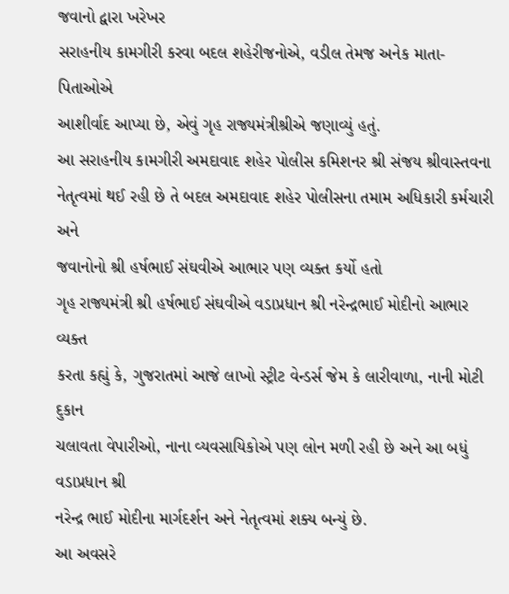જવાનો દ્વારા ખરેખર
સરાહનીય કામગીરી કરવા બદલ શહેરીજનોએ, વડીલ તેમજ અનેક માતા-પિતાઓએ
આશીર્વાદ આપ્યા છે, એવું ગૃહ રાજ્યમંત્રીશ્રીએ જણાવ્યું હતું.
આ સરાહનીય કામગીરી અમદાવાદ શહેર પોલીસ કમિશનર શ્રી સંજય શ્રીવાસ્તવના
નેતૃત્વમાં થઈ રહી છે તે બદલ અમદાવાદ શહેર પોલીસના તમામ અધિકારી કર્મચારી અને
જવાનોનો શ્રી હર્ષભાઈ સંઘવીએ આભાર પણ વ્યક્ત કર્યો હતો
ગૃહ રાજ્યમંત્રી શ્રી હર્ષભાઈ સંઘવીએ વડાપ્રધાન શ્રી નરેન્દ્રભાઈ મોદીનો આભાર વ્યક્ત
કરતા કહ્યું કે, ગુજરાતમાં આજે લાખો સ્ટ્રીટ વેન્ડર્સ જેમ કે લારીવાળા, નાની મોટી દુકાન
ચલાવતા વેપારીઓ, નાના વ્યવસાયિકોએ પણ લોન મળી રહી છે અને આ બધું વડાપ્રધાન શ્રી
નરેન્દ્ર ભાઈ મોદીના માર્ગદર્શન અને નેતૃત્વમાં શક્ય બન્યું છે.
આ અવસરે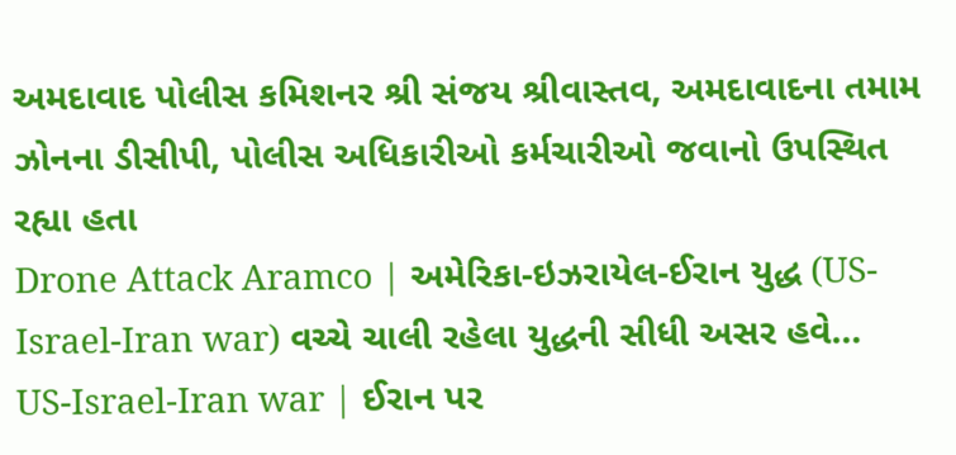અમદાવાદ પોલીસ કમિશનર શ્રી સંજય શ્રીવાસ્તવ, અમદાવાદના તમામ
ઝોનના ડીસીપી, પોલીસ અધિકારીઓ કર્મચારીઓ જવાનો ઉપસ્થિત રહ્યા હતા
Drone Attack Aramco | અમેરિકા-ઇઝરાયેલ-ઈરાન યુદ્ધ (US-Israel-Iran war) વચ્ચે ચાલી રહેલા યુદ્ધની સીધી અસર હવે…
US-Israel-Iran war | ઈરાન પર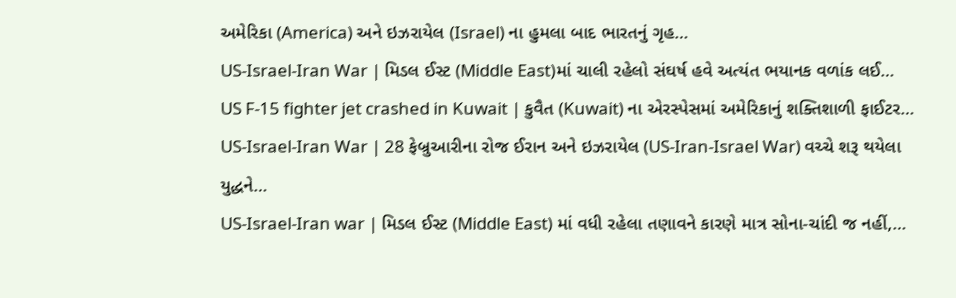અમેરિકા (America) અને ઇઝરાયેલ (Israel) ના હુમલા બાદ ભારતનું ગૃહ…
US-Israel-Iran War | મિડલ ઈસ્ટ (Middle East)માં ચાલી રહેલો સંઘર્ષ હવે અત્યંત ભયાનક વળાંક લઈ…
US F-15 fighter jet crashed in Kuwait | કુવૈત (Kuwait) ના એરસ્પેસમાં અમેરિકાનું શક્તિશાળી ફાઈટર…
US-Israel-Iran War | 28 ફેબ્રુઆરીના રોજ ઈરાન અને ઇઝરાયેલ (US-Iran-Israel War) વચ્ચે શરૂ થયેલા યુદ્ધને…
US-Israel-Iran war | મિડલ ઈસ્ટ (Middle East) માં વધી રહેલા તણાવને કારણે માત્ર સોના-ચાંદી જ નહીં,…